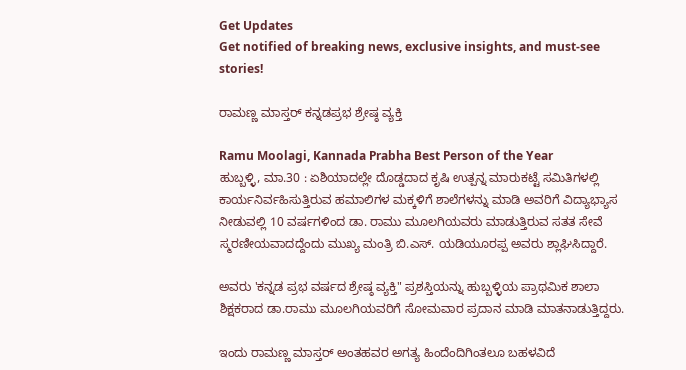Get Updates
Get notified of breaking news, exclusive insights, and must-see stories!

ರಾಮಣ್ಣ ಮಾಸ್ತರ್ ಕನ್ನಡಪ್ರಭ ಶ್ರೇಷ್ಠ ವ್ಯಕ್ತಿ

Ramu Moolagi, Kannada Prabha Best Person of the Year
ಹುಬ್ಬಳ್ಳಿ, ಮಾ.30 : ಏಶಿಯಾದಲ್ಲೇ ದೊಡ್ಡದಾದ ಕೃಷಿ ಉತ್ಪನ್ನ ಮಾರುಕಟ್ಟೆ ಸಮಿತಿಗಳಲ್ಲಿ ಕಾರ್ಯನಿರ್ವಹಿಸುತ್ತಿರುವ ಹಮಾಲಿಗಳ ಮಕ್ಕಳಿಗೆ ಶಾಲೆಗಳನ್ನು ಮಾಡಿ ಅವರಿಗೆ ವಿದ್ಯಾಭ್ಯಾಸ ನೀಡುವಲ್ಲಿ 10 ವರ್ಷಗಳಿಂದ ಡಾ. ರಾಮು ಮೂಲಗಿಯವರು ಮಾಡುತ್ತಿರುವ ಸತತ ಸೇವೆ ಸ್ಮರಣೀಯವಾದದ್ದೆಂದು ಮುಖ್ಯ ಮಂತ್ರಿ ಬಿ.ಎಸ್. ಯಡಿಯೂರಪ್ಪ ಅವರು ಶ್ಲಾಘಿಸಿದ್ದಾರೆ.

ಅವರು 'ಕನ್ನಡ ಪ್ರಭ ವರ್ಷದ ಶ್ರೇಷ್ಠ ವ್ಯಕ್ತಿ" ಪ್ರಶಸ್ತಿಯನ್ನು ಹುಬ್ಬಳ್ಳಿಯ ಪ್ರಾಥಮಿಕ ಶಾಲಾ ಶಿಕ್ಷಕರಾದ ಡಾ.ರಾಮು ಮೂಲಗಿಯವರಿಗೆ ಸೋಮವಾರ ಪ್ರದಾನ ಮಾಡಿ ಮಾತನಾಡುತ್ತಿದ್ದರು.

ಇಂದು ರಾಮಣ್ಣ ಮಾಸ್ತರ್ ಅಂತಹವರ ಅಗತ್ಯ ಹಿಂದೆಂದಿಗಿಂತಲೂ ಬಹಳವಿದೆ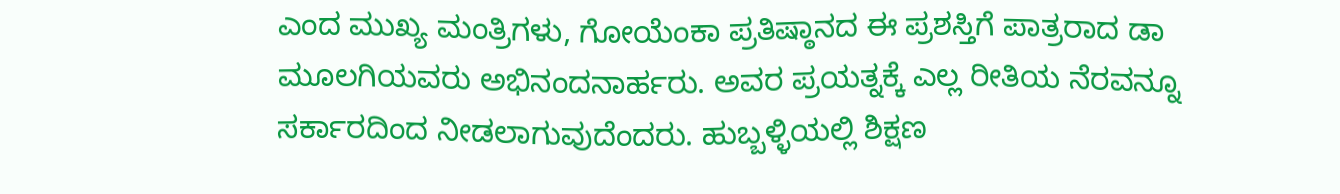ಎಂದ ಮುಖ್ಯ ಮಂತ್ರಿಗಳು, ಗೋಯೆಂಕಾ ಪ್ರತಿಷ್ಠಾನದ ಈ ಪ್ರಶಸ್ತಿಗೆ ಪಾತ್ರರಾದ ಡಾ ಮೂಲಗಿಯವರು ಅಭಿನಂದನಾರ್ಹರು. ಅವರ ಪ್ರಯತ್ನಕ್ಕೆ ಎಲ್ಲ ರೀತಿಯ ನೆರವನ್ನೂ ಸರ್ಕಾರದಿಂದ ನೀಡಲಾಗುವುದೆಂದರು. ಹುಬ್ಬಳ್ಳಿಯಲ್ಲಿ ಶಿಕ್ಷಣ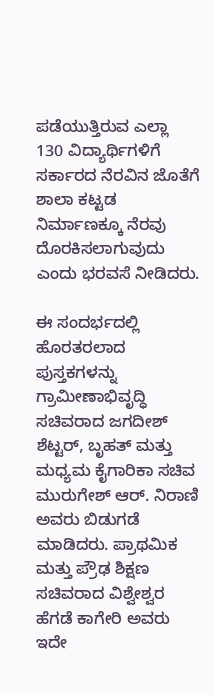ಪಡೆಯುತ್ತಿರುವ ಎಲ್ಲಾ 130 ವಿದ್ಯಾರ್ಥಿಗಳಿಗೆ ಸರ್ಕಾರದ ನೆರವಿನ ಜೊತೆಗೆ ಶಾಲಾ ಕಟ್ಟಡ ನಿರ್ಮಾಣಕ್ಕೂ ನೆರವು ದೊರಕಿಸಲಾಗುವುದು ಎಂದು ಭರವಸೆ ನೀಡಿದರು.

ಈ ಸಂದರ್ಭದಲ್ಲಿ ಹೊರತರಲಾದ ಪುಸ್ತಕಗಳನ್ನು ಗ್ರಾಮೀಣಾಭಿವೃದ್ಧಿ ಸಚಿವರಾದ ಜಗದೀಶ್ ಶೆಟ್ಟರ್, ಬೃಹತ್ ಮತ್ತು ಮಧ್ಯಮ ಕೈಗಾರಿಕಾ ಸಚಿವ ಮುರುಗೇಶ್ ಆರ್. ನಿರಾಣಿ ಅವರು ಬಿಡುಗಡೆ ಮಾಡಿದರು. ಪ್ರಾಥಮಿಕ ಮತ್ತು ಪ್ರೌಢ ಶಿಕ್ಷಣ ಸಚಿವರಾದ ವಿಶ್ವೇಶ್ವರ ಹೆಗಡೆ ಕಾಗೇರಿ ಅವರು ಇದೇ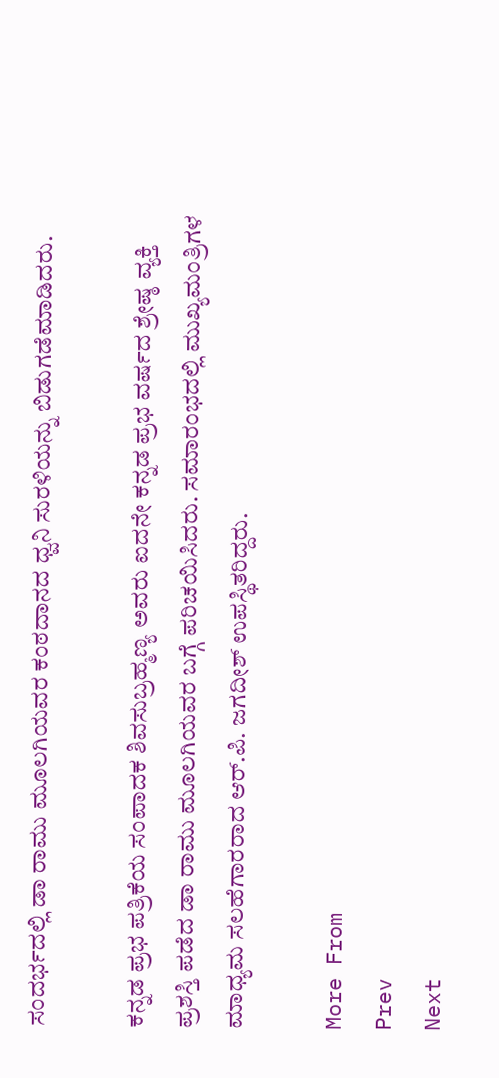ಸಂದರ್ಭದಲ್ಲಿ ಡಾ ರಾಮು ಮೂಲಗಿಯವರ ಕಂಠದಾನದ ಧ್ವನಿ ಸುರಳಿಯನ್ನು ಬಿಡುಗಡೆಮಾಡಿದರು.

ಕನ್ನಡ ಪ್ರಭ ಪತ್ರಿಕೆಯ ಸಂಪಾದಕ ಶಿವಸುಬ್ರಹ್ಮಣ್ಯ ಅವರು ಐದನೇ ಕನ್ನಡ ಪ್ರಭ ವರ್ಷದ ಶ್ರೇಷ್ಠ ವ್ಯಕ್ತಿ ಪ್ರಶಸ್ತಿ ಪಡೆದ ಡಾ ರಾಮು ಮೂಲಗಿಯವರ ಬಗ್ಗೆ ಪರಿಚಯಿಸಿದರು. ಸಮಾರಂಭದಲ್ಲಿ ಮುಖ್ಯಮಂತ್ರಿಗಳ ಮಾಧ್ಯಮ ಸಲಹೆಗಾರರಾದ ಆರ್.ಪಿ. ಜಗದೀಶ್ ಉಪಸ್ಥಿತರಿದ್ದರು.

More From
Prev
Next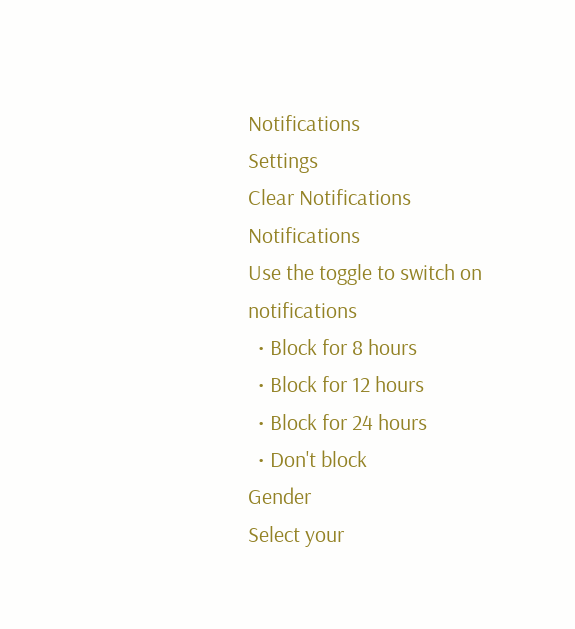Notifications
Settings
Clear Notifications
Notifications
Use the toggle to switch on notifications
  • Block for 8 hours
  • Block for 12 hours
  • Block for 24 hours
  • Don't block
Gender
Select your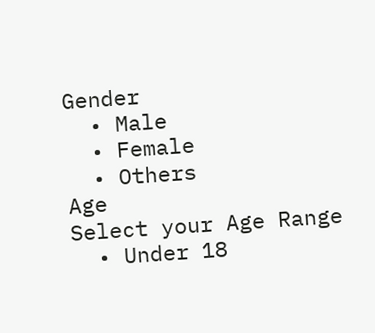Gender
  • Male
  • Female
  • Others
Age
Select your Age Range
  • Under 18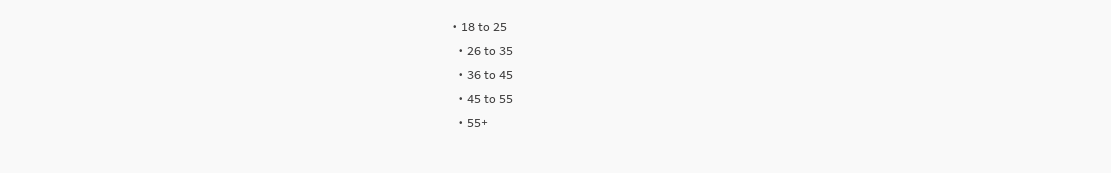• 18 to 25
  • 26 to 35
  • 36 to 45
  • 45 to 55
  • 55+